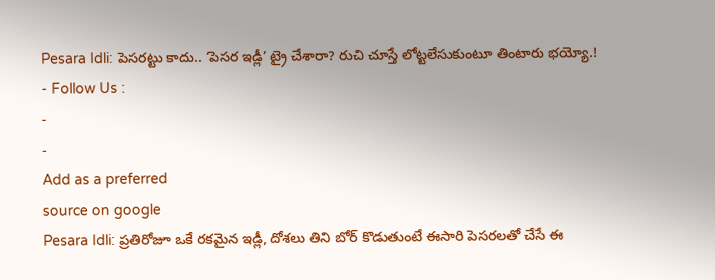Pesara Idli: పెసరట్టు కాదు.. ‘పెసర ఇడ్లీ’ ట్రై చేశారా? రుచి చూస్తే లోట్టలేసుకుంటూ తింటారు భయ్యో.!
- Follow Us :
-
-
Add as a preferred
source on google
Pesara Idli: ప్రతిరోజూ ఒకే రకమైన ఇడ్లీ, దోశలు తిని బోర్ కొడుతుంటే ఈసారి పెసరలతో చేసే ఈ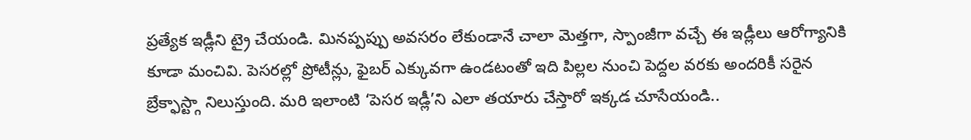ప్రత్యేక ఇడ్లీని ట్రై చేయండి. మినప్పప్పు అవసరం లేకుండానే చాలా మెత్తగా, స్పాంజీగా వచ్చే ఈ ఇడ్లీలు ఆరోగ్యానికి కూడా మంచివి. పెసరల్లో ప్రోటీన్లు, ఫైబర్ ఎక్కువగా ఉండటంతో ఇది పిల్లల నుంచి పెద్దల వరకు అందరికీ సరైన బ్రేక్ఫాస్ట్గా నిలుస్తుంది. మరి ఇలాంటి ‘పెసర ఇడ్లీ’ని ఎలా తయారు చేస్తారో ఇక్కడ చూసేయండి..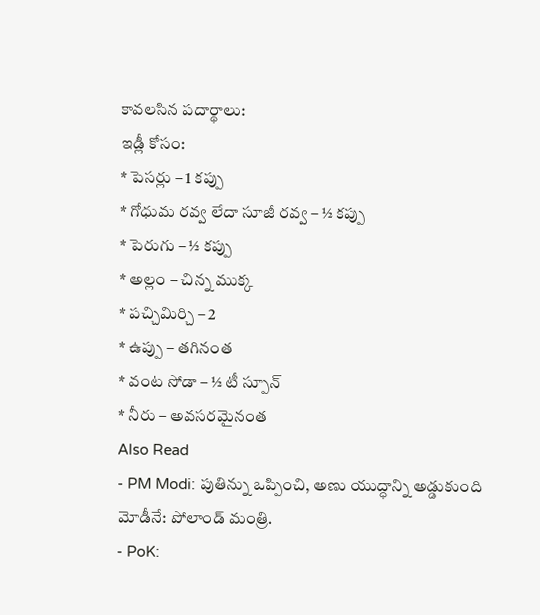కావలసిన పదార్థాలు:
ఇడ్లీ కోసం:
* పెసర్లు – 1 కప్పు
* గోధుమ రవ్వ లేదా సూజీ రవ్వ – ½ కప్పు
* పెరుగు – ½ కప్పు
* అల్లం – చిన్న ముక్క
* పచ్చిమిర్చి – 2
* ఉప్పు – తగినంత
* వంట సోడా – ½ టీ స్పూన్
* నీరు – అవసరమైనంత
Also Read
- PM Modi: పుతిన్ను ఒప్పించి, అణు యుద్ధాన్ని అడ్డుకుంది మోడీనే: పోలాండ్ మంత్రి.
- PoK: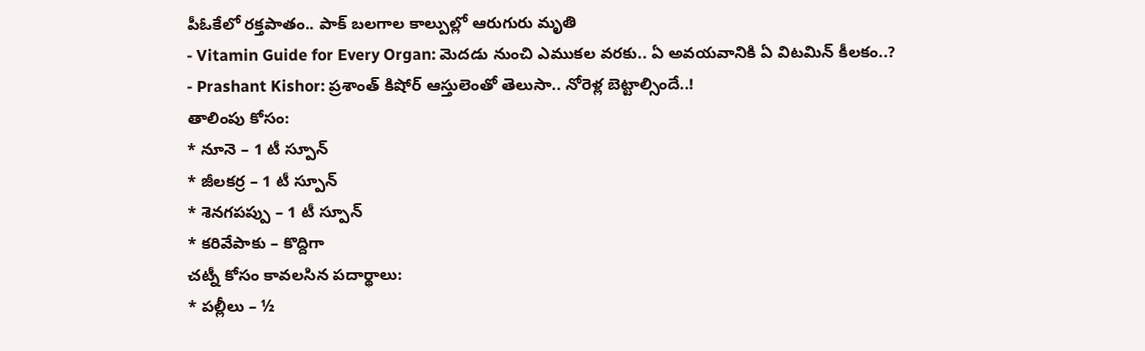పీఓకేలో రక్తపాతం.. పాక్ బలగాల కాల్పుల్లో ఆరుగురు మృతి
- Vitamin Guide for Every Organ: మెదడు నుంచి ఎముకల వరకు.. ఏ అవయవానికి ఏ విటమిన్ కీలకం..?
- Prashant Kishor: ప్రశాంత్ కిషోర్ ఆస్తులెంతో తెలుసా.. నోరెళ్ల బెట్టాల్సిందే..!
తాలింపు కోసం:
* నూనె – 1 టీ స్పూన్
* జీలకర్ర – 1 టీ స్పూన్
* శెనగపప్పు – 1 టీ స్పూన్
* కరివేపాకు – కొద్దిగా
చట్నీ కోసం కావలసిన పదార్థాలు:
* పల్లీలు – ½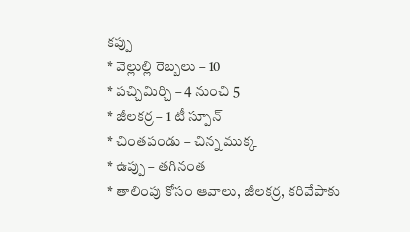కప్పు
* వెల్లుల్లి రెబ్బలు – 10
* పచ్చిమిర్చి – 4 నుంచి 5
* జీలకర్ర – 1 టీ స్పూన్
* చింతపండు – చిన్న ముక్క
* ఉప్పు – తగినంత
* తాలింపు కోసం ఆవాలు, జీలకర్ర, కరివేపాకు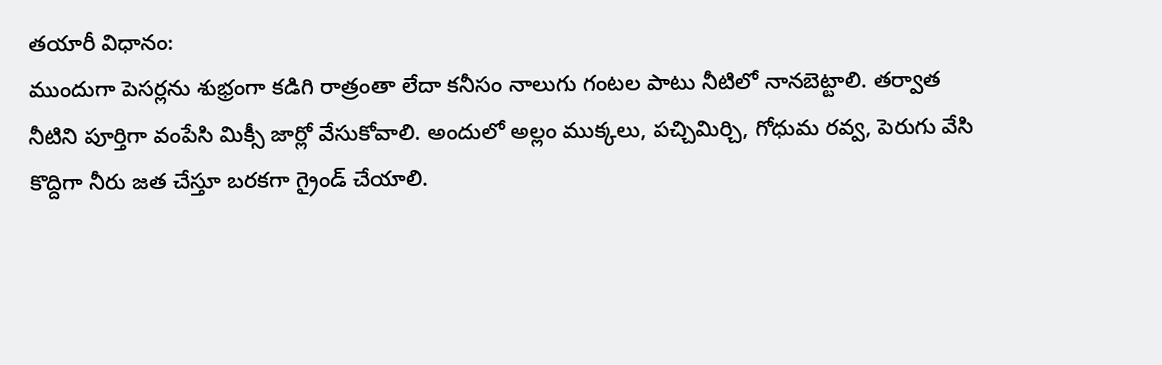తయారీ విధానం:
ముందుగా పెసర్లను శుభ్రంగా కడిగి రాత్రంతా లేదా కనీసం నాలుగు గంటల పాటు నీటిలో నానబెట్టాలి. తర్వాత నీటిని పూర్తిగా వంపేసి మిక్సీ జార్లో వేసుకోవాలి. అందులో అల్లం ముక్కలు, పచ్చిమిర్చి, గోధుమ రవ్వ, పెరుగు వేసి కొద్దిగా నీరు జత చేస్తూ బరకగా గ్రైండ్ చేయాలి.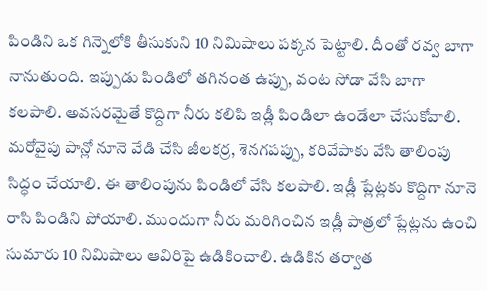పిండిని ఒక గిన్నెలోకి తీసుకుని 10 నిమిషాలు పక్కన పెట్టాలి. దీంతో రవ్వ బాగా నానుతుంది. ఇప్పుడు పిండిలో తగినంత ఉప్పు, వంట సోడా వేసి బాగా కలపాలి. అవసరమైతే కొద్దిగా నీరు కలిపి ఇడ్లీ పిండిలా ఉండేలా చేసుకోవాలి.
మరోవైపు పాన్లో నూనె వేడి చేసి జీలకర్ర, శెనగపప్పు, కరివేపాకు వేసి తాలింపు సిద్ధం చేయాలి. ఈ తాలింపును పిండిలో వేసి కలపాలి. ఇడ్లీ ప్లేట్లకు కొద్దిగా నూనె రాసి పిండిని పోయాలి. ముందుగా నీరు మరిగించిన ఇడ్లీ పాత్రలో ప్లేట్లను ఉంచి సుమారు 10 నిమిషాలు ఆవిరిపై ఉడికించాలి. ఉడికిన తర్వాత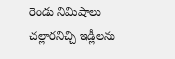రెండు నిమిషాలు చల్లారనిచ్చి ఇడ్లీలను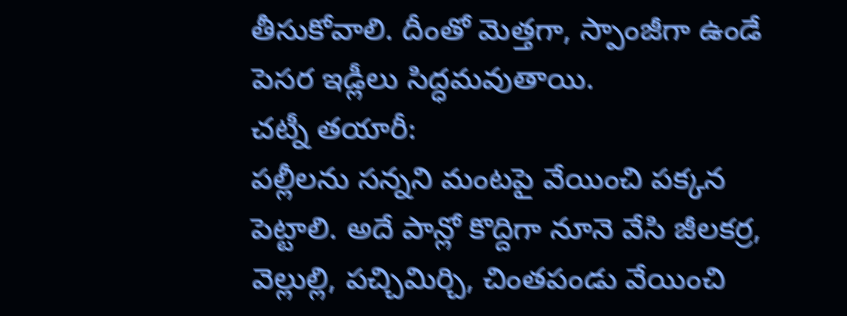తీసుకోవాలి. దీంతో మెత్తగా, స్పాంజీగా ఉండే పెసర ఇడ్లీలు సిద్ధమవుతాయి.
చట్నీ తయారీ:
పల్లీలను సన్నని మంటపై వేయించి పక్కన పెట్టాలి. అదే పాన్లో కొద్దిగా నూనె వేసి జీలకర్ర, వెల్లుల్లి, పచ్చిమిర్చి, చింతపండు వేయించి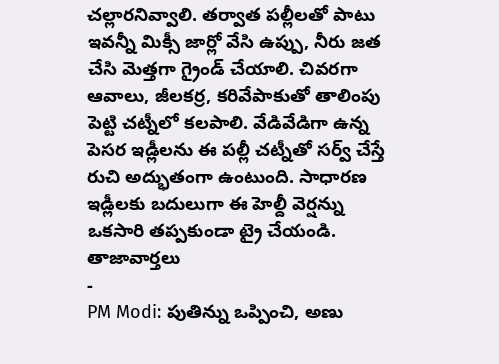చల్లారనివ్వాలి. తర్వాత పల్లీలతో పాటు ఇవన్నీ మిక్సీ జార్లో వేసి ఉప్పు, నీరు జత చేసి మెత్తగా గ్రైండ్ చేయాలి. చివరగా ఆవాలు, జీలకర్ర, కరివేపాకుతో తాలింపు పెట్టి చట్నీలో కలపాలి. వేడివేడిగా ఉన్న పెసర ఇడ్లీలను ఈ పల్లీ చట్నీతో సర్వ్ చేస్తే రుచి అద్భుతంగా ఉంటుంది. సాధారణ ఇడ్లీలకు బదులుగా ఈ హెల్దీ వెర్షన్ను ఒకసారి తప్పకుండా ట్రై చేయండి.
తాజావార్తలు
-
PM Modi: పుతిన్ను ఒప్పించి, అణు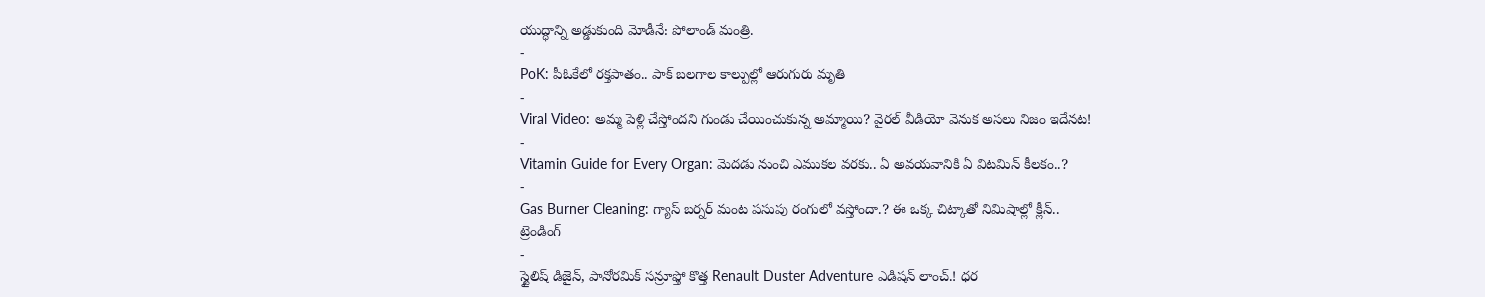యుద్ధాన్ని అడ్డుకుంది మోడీనే: పోలాండ్ మంత్రి.
-
PoK: పీఓకేలో రక్తపాతం.. పాక్ బలగాల కాల్పుల్లో ఆరుగురు మృతి
-
Viral Video: అమ్మ పెళ్లి చేస్తోందని గుండు చేయించుకున్న అమ్మాయి? వైరల్ వీడియో వెనుక అసలు నిజం ఇదేనట!
-
Vitamin Guide for Every Organ: మెదడు నుంచి ఎముకల వరకు.. ఏ అవయవానికి ఏ విటమిన్ కీలకం..?
-
Gas Burner Cleaning: గ్యాస్ బర్నర్ మంట పసుపు రంగులో వస్తోందా.? ఈ ఒక్క చిట్కాతో నిమిషాల్లో క్లీన్..
ట్రెండింగ్
-
స్టైలిష్ డిజైన్, పానోరమిక్ సన్రూఫ్తో కొత్త Renault Duster Adventure ఎడిషన్ లాంచ్.! ధర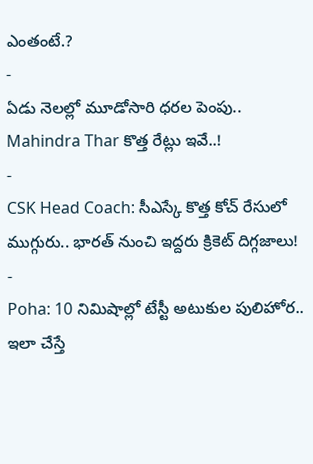ఎంతంటే.?
-
ఏడు నెలల్లో మూడోసారి ధరల పెంపు.. Mahindra Thar కొత్త రేట్లు ఇవే..!
-
CSK Head Coach: సీఎస్కే కొత్త కోచ్ రేసులో ముగ్గురు.. భారత్ నుంచి ఇద్దరు క్రికెట్ దిగ్గజాలు!
-
Poha: 10 నిమిషాల్లో టేస్టీ అటుకుల పులిహోర.. ఇలా చేస్తే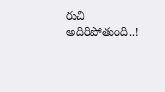రుచి అదిరిపోతుంది..!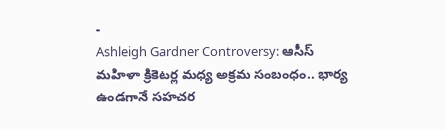-
Ashleigh Gardner Controversy: ఆసీస్ మహిళా క్రికెటర్ల మధ్య అక్రమ సంబంధం.. భార్య ఉండగానే సహచర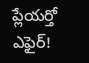ప్లేయర్తో ఎఫైర్!